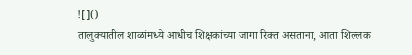![]()
तालुक्यातील शाळांमध्ये आधीच शिक्षकांच्या जागा रिक्त असताना, आता शिल्लक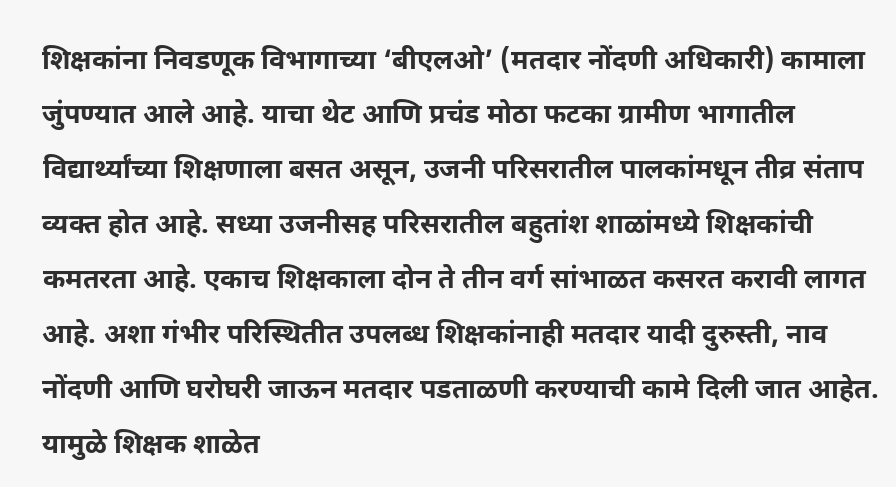शिक्षकांना निवडणूक विभागाच्या ‘बीएलओ’ (मतदार नोंदणी अधिकारी) कामाला जुंपण्यात आले आहे. याचा थेट आणि प्रचंड मोठा फटका ग्रामीण भागातील विद्यार्थ्यांच्या शिक्षणाला बसत असून, उजनी परिसरातील पालकांमधून तीव्र संताप व्यक्त होत आहे. सध्या उजनीसह परिसरातील बहुतांश शाळांमध्ये शिक्षकांची कमतरता आहे. एकाच शिक्षकाला दोन ते तीन वर्ग सांभाळत कसरत करावी लागत आहे. अशा गंभीर परिस्थितीत उपलब्ध शिक्षकांनाही मतदार यादी दुरुस्ती, नाव नोंदणी आणि घरोघरी जाऊन मतदार पडताळणी करण्याची कामे दिली जात आहेत. यामुळे शिक्षक शाळेत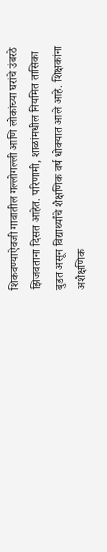शिकवण्याऐवजी गावातील गल्लोगल्ली आणि लोकांच्या घरांचे उंबरठे झिजवताना दिसत आहेत. परिणामी, शाळांमधील नियमित तासिका बुडत असून विद्यार्थ्यांचे शैक्षणिक वर्ष धोक्यात आले आहे. शिक्षकांना अशैक्षणिक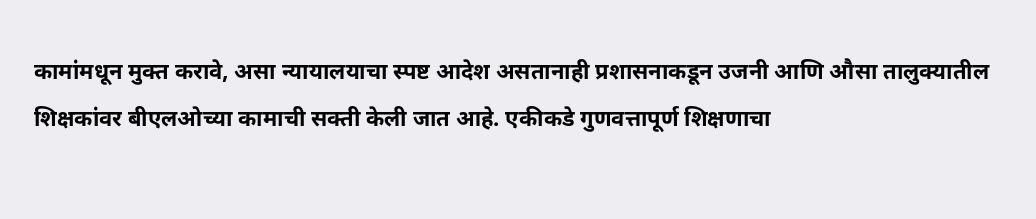कामांमधून मुक्त करावे, असा न्यायालयाचा स्पष्ट आदेश असतानाही प्रशासनाकडून उजनी आणि औसा तालुक्यातील शिक्षकांवर बीएलओच्या कामाची सक्ती केली जात आहे. एकीकडे गुणवत्तापूर्ण शिक्षणाचा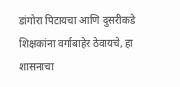डांगोरा पिटायचा आणि दुसरीकडे शिक्षकांना वर्गाबाहेर ठेवायचे, हा शासनाचा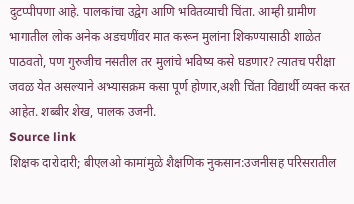दुटप्पीपणा आहे. पालकांचा उद्वेग आणि भवितव्याची चिंता. आम्ही ग्रामीण भागातील लोक अनेक अडचणींवर मात करून मुलांना शिकण्यासाठी शाळेत पाठवतो, पण गुरुजीच नसतील तर मुलांचे भविष्य कसे घडणार? त्यातच परीक्षा जवळ येत असल्याने अभ्यासक्रम कसा पूर्ण होणार,अशी चिंता विद्यार्थी व्यक्त करत आहेत. शब्बीर शेख, पालक उजनी.
Source link
शिक्षक दारोदारी; बीएलओ कामांमुळे शैक्षणिक नुकसान:उजनीसह परिसरातील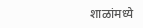शाळांमध्ये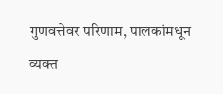गुणवत्तेवर परिणाम, पालकांमधून व्यक्त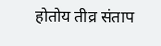होतोय तीव्र संताप